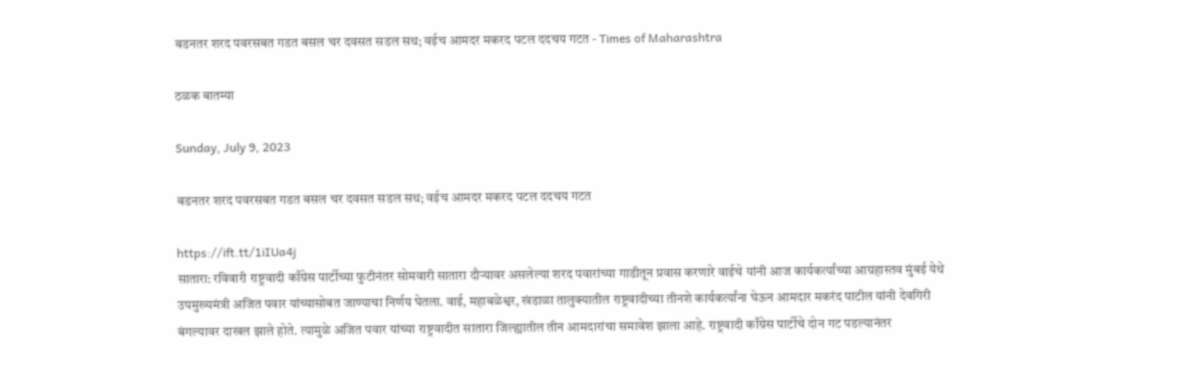बडनतर शरद पवरसबत गडत बसल चर दवसत सडल सथ; वईच आमदर मकरद पटल ददचय गटत - Times of Maharashtra

ठळक बातम्या

Sunday, July 9, 2023

बडनतर शरद पवरसबत गडत बसल चर दवसत सडल सथ; वईच आमदर मकरद पटल ददचय गटत

https://ift.tt/1iIUa4j
सातारा: रविवारी राष्ट्रवादी काँग्रेस पार्टीच्या फुटीनंतर सोमवारी सातारा दौऱ्यावर असलेल्या शरद पवारांच्या गाडीतून प्रवास करणारे वाईचे यांनी आज कार्यकर्त्यांच्या आग्रहास्तव मुंबई येथे उपमुख्यमंत्री अजित पवार यांच्यासोबत जाण्याचा निर्णय घेतला. वाई, महाबळेश्वर, खंडाळा तालुक्यातील राष्ट्रवादीच्या तीनशे कार्यकर्त्यांना घेऊन आमदार मकरंद पाटील यांनी देवगिरी बंगल्यावर दाखल झाले होते. त्यामुळे अजित पवार यांच्या राष्ट्रवादीत सातारा जिल्ह्यातील तीन आमदारांचा समावेश झाला आहे. राष्ट्रवादी काँग्रेस पार्टीचे दोन गट पडल्यानंतर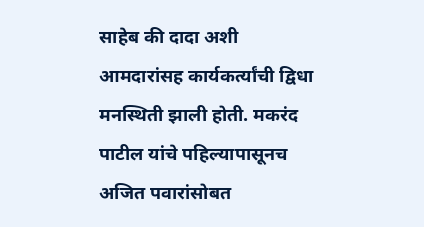साहेब की दादा अशी आमदारांसह कार्यकर्त्यांची द्विधा मनस्थिती झाली होती. मकरंद पाटील यांचे पहिल्यापासूनच अजित पवारांसोबत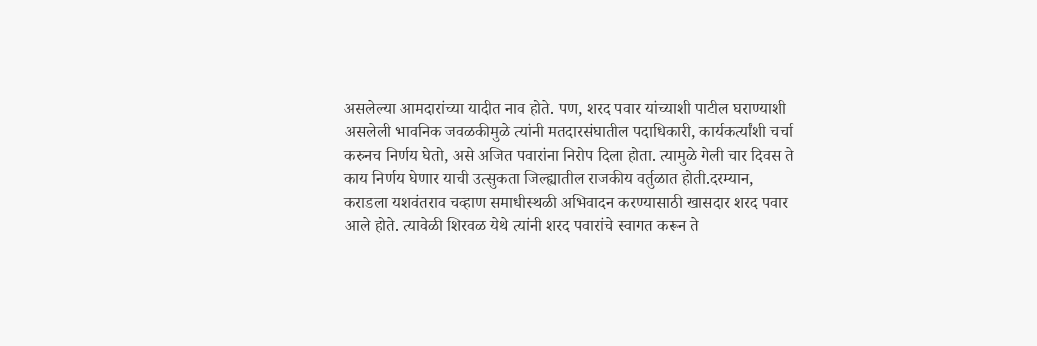असलेल्या आमदारांच्या यादीत नाव होते. पण, शरद पवार यांच्याशी पाटील घराण्याशी असलेली भावनिक जवळकीमुळे त्यांनी मतदारसंघातील पदाधिकारी, कार्यकर्त्यांशी चर्चा करुनच निर्णय घेतो, असे अजित पवारांना निरोप दिला होता. त्यामुळे गेली चार दिवस ते काय निर्णय घेणार याची उत्सुकता जिल्ह्यातील राजकीय वर्तुळात होती.दरम्यान, कराडला यशवंतराव चव्हाण समाधीस्थळी अभिवादन करण्यासाठी खासदार शरद पवार आले होते. त्यावेळी शिरवळ येथे त्यांनी शरद पवारांचे स्वागत करून ते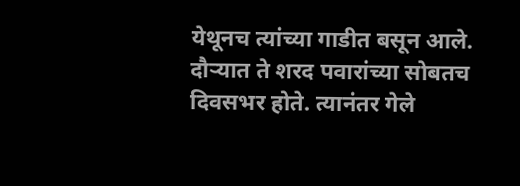येथूनच त्यांच्या गाडीत बसून आले. दौऱ्यात ते शरद पवारांच्या सोबतच दिवसभर होते. त्यानंतर गेले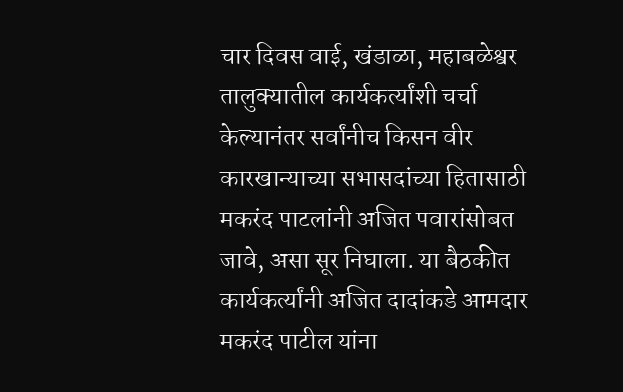चार दिवस वाई, खंडाळा, महाबळेश्वर तालुक्यातील कार्यकर्त्यांशी चर्चा केल्यानंतर सर्वांनीच किसन वीर कारखान्याच्या सभासदांच्या हितासाठी मकरंद पाटलांनी अजित पवारांसोबत जावे, असा सूर निघाला. या बैठकीत कार्यकर्त्यांनी अजित दादांकडे आमदार मकरंद पाटील यांना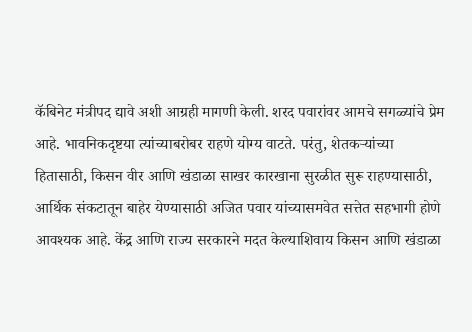कॅबिनेट मंत्रीपद द्यावे अशी आग्रही मागणी केली. शरद पवारांवर आमचे सगळ्यांचे प्रेम आहे. भावनिकदृष्टया त्यांच्याबरोबर राहणे योग्य वाटते. परंतु, शेतकऱ्यांच्या हितासाठी, किसन वीर आणि खंडाळा साखर कारखाना सुरळीत सुरू राहण्यासाठी, आर्थिक संकटातून बाहेर येण्यासाठी अजित पवार यांच्यासमवेत सत्तेत सहभागी होणे आवश्यक आहे. केंद्र आणि राज्य सरकारने मदत केल्याशिवाय किसन आणि खंडाळा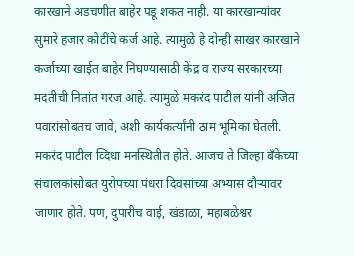कारखाने अडचणीत बाहेर पडू शकत नाही. या कारखान्यांवर सुमारे हजार कोटींचे कर्ज आहे. त्यामुळे हे दोन्ही साखर कारखाने कर्जाच्या खाईत बाहेर निघण्यासाठी केंद्र व राज्य सरकारच्या मदतीची नितांत गरज आहे. त्यामुळे मकरंद पाटील यांनी अजित पवारांसोबतच जावे, अशी कार्यकर्त्यांनी ठाम भूमिका घेतली. मकरंद पाटील व्दिधा मनस्थितीत होते. आजच ते जिल्हा बॅंकेच्या संचालकांसोबत युरोपच्या पंधरा दिवसांच्या अभ्यास दौऱ्यावर जाणार होते. पण, दुपारीच वाई, खंडाळा, महाबळेश्वर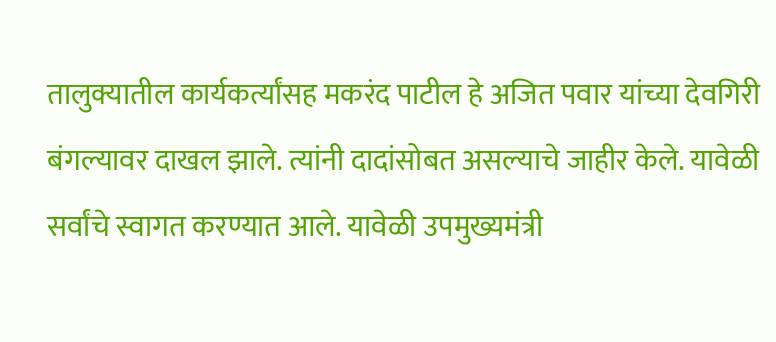तालुक्यातील कार्यकर्त्यांसह मकरंद पाटील हे अजित पवार यांच्या देवगिरी बंगल्यावर दाखल झाले. त्यांनी दादांसोबत असल्याचे जाहीर केले. यावेळी सर्वांचे स्वागत करण्यात आले. यावेळी उपमुख्यमंत्री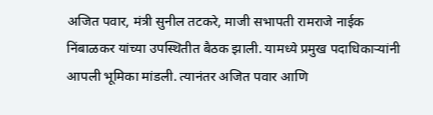अजित पवार, मंत्री सुनील तटकरे, माजी सभापती रामराजे नाईक निंबाळकर यांच्या उपस्थितीत बैठक झाली. यामध्ये प्रमुख पदाधिकाऱ्यांनी आपली भूमिका मांडली. त्यानंतर अजित पवार आणि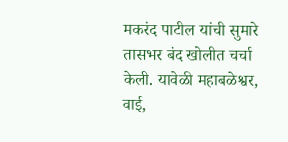मकरंद पाटील यांची सुमारे तासभर बंद खोलीत चर्चा केली. यावेळी महाबळेश्वर, वाई,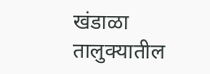खंडाळा तालुक्यातील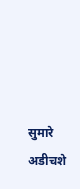सुमारे अडीचशे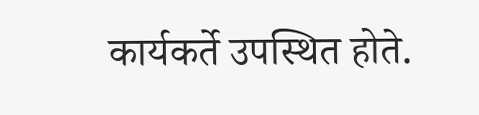कार्यकर्ते उपस्थित होते.